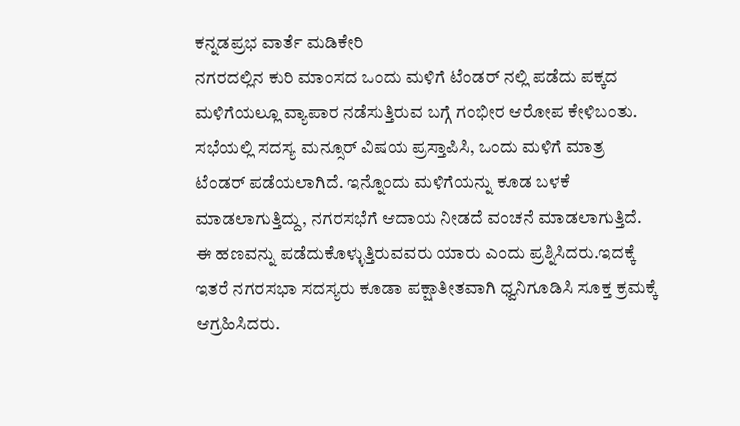ಕನ್ನಡಪ್ರಭ ವಾರ್ತೆ ಮಡಿಕೇರಿ
ನಗರದಲ್ಲಿನ ಕುರಿ ಮಾಂಸದ ಒಂದು ಮಳಿಗೆ ಟೆಂಡರ್ ನಲ್ಲಿ ಪಡೆದು ಪಕ್ಕದ ಮಳಿಗೆಯಲ್ಲೂ ವ್ಯಾಪಾರ ನಡೆಸುತ್ತಿರುವ ಬಗ್ಗೆ ಗಂಭೀರ ಆರೋಪ ಕೇಳಿಬಂತು.
ಸಭೆಯಲ್ಲಿ ಸದಸ್ಯ ಮನ್ಸೂರ್ ವಿಷಯ ಪ್ರಸ್ತಾಪಿಸಿ, ಒಂದು ಮಳಿಗೆ ಮಾತ್ರ ಟೆಂಡರ್ ಪಡೆಯಲಾಗಿದೆ. ಇನ್ನೊಂದು ಮಳಿಗೆಯನ್ನು ಕೂಡ ಬಳಕೆ ಮಾಡಲಾಗುತ್ತಿದ್ದು, ನಗರಸಭೆಗೆ ಆದಾಯ ನೀಡದೆ ವಂಚನೆ ಮಾಡಲಾಗುತ್ತಿದೆ. ಈ ಹಣವನ್ನು ಪಡೆದುಕೊಳ್ಳುತ್ತಿರುವವರು ಯಾರು ಎಂದು ಪ್ರಶ್ನಿಸಿದರು.ಇದಕ್ಕೆ ಇತರೆ ನಗರಸಭಾ ಸದಸ್ಯರು ಕೂಡಾ ಪಕ್ಷಾತೀತವಾಗಿ ಧ್ವನಿಗೂಡಿಸಿ ಸೂಕ್ತ ಕ್ರಮಕ್ಕೆ ಆಗ್ರಹಿಸಿದರು.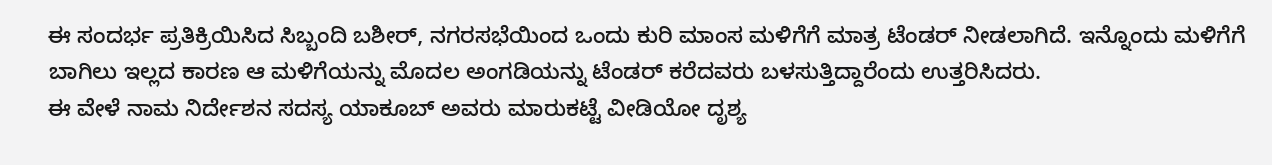ಈ ಸಂದರ್ಭ ಪ್ರತಿಕ್ರಿಯಿಸಿದ ಸಿಬ್ಬಂದಿ ಬಶೀರ್, ನಗರಸಭೆಯಿಂದ ಒಂದು ಕುರಿ ಮಾಂಸ ಮಳಿಗೆಗೆ ಮಾತ್ರ ಟೆಂಡರ್ ನೀಡಲಾಗಿದೆ. ಇನ್ನೊಂದು ಮಳಿಗೆಗೆ ಬಾಗಿಲು ಇಲ್ಲದ ಕಾರಣ ಆ ಮಳಿಗೆಯನ್ನು ಮೊದಲ ಅಂಗಡಿಯನ್ನು ಟೆಂಡರ್ ಕರೆದವರು ಬಳಸುತ್ತಿದ್ದಾರೆಂದು ಉತ್ತರಿಸಿದರು.
ಈ ವೇಳೆ ನಾಮ ನಿರ್ದೇಶನ ಸದಸ್ಯ ಯಾಕೂಬ್ ಅವರು ಮಾರುಕಟ್ಟೆ ವೀಡಿಯೋ ದೃಶ್ಯ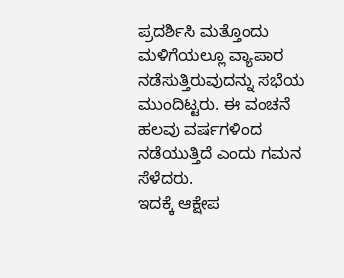ಪ್ರದರ್ಶಿಸಿ ಮತ್ತೊಂದು ಮಳಿಗೆಯಲ್ಲೂ ವ್ಯಾಪಾರ ನಡೆಸುತ್ತಿರುವುದನ್ನು ಸಭೆಯ ಮುಂದಿಟ್ಟರು. ಈ ವಂಚನೆ ಹಲವು ವರ್ಷಗಳಿಂದ ನಡೆಯುತ್ತಿದೆ ಎಂದು ಗಮನ ಸೆಳೆದರು.
ಇದಕ್ಕೆ ಆಕ್ಷೇಪ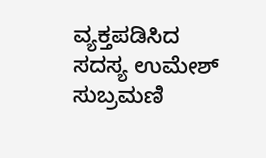ವ್ಯಕ್ತಪಡಿಸಿದ ಸದಸ್ಯ ಉಮೇಶ್ ಸುಬ್ರಮಣಿ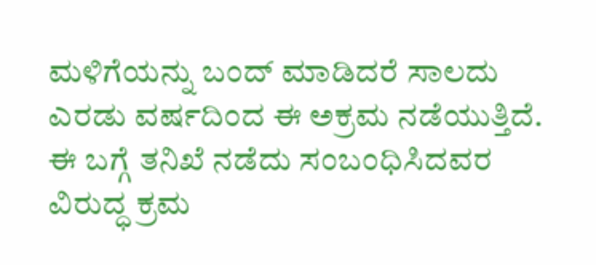ಮಳಿಗೆಯನ್ನು ಬಂದ್ ಮಾಡಿದರೆ ಸಾಲದು ಎರಡು ವರ್ಷದಿಂದ ಈ ಅಕ್ರಮ ನಡೆಯುತ್ತಿದೆ. ಈ ಬಗ್ಗೆ ತನಿಖೆ ನಡೆದು ಸಂಬಂಧಿಸಿದವರ ವಿರುದ್ಧ ಕ್ರಮ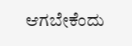ಆಗಬೇಕೆಂದು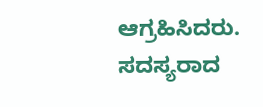ಆಗ್ರಹಿಸಿದರು.
ಸದಸ್ಯರಾದ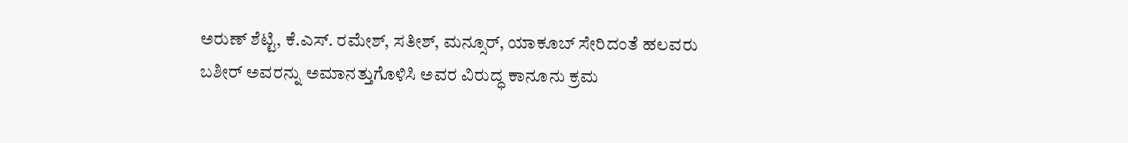ಅರುಣ್ ಶೆಟ್ಟಿ, ಕೆ.ಎಸ್. ರಮೇಶ್, ಸತೀಶ್, ಮನ್ಸೂರ್, ಯಾಕೂಬ್ ಸೇರಿದಂತೆ ಹಲವರು ಬಶೀರ್ ಅವರನ್ನು ಅಮಾನತ್ತುಗೊಳಿಸಿ ಅವರ ವಿರುದ್ಧ ಕಾನೂನು ಕ್ರಮ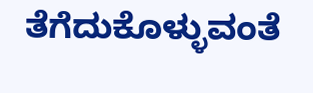ತೆಗೆದುಕೊಳ್ಳುವಂತೆ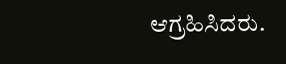ಆಗ್ರಹಿಸಿದರು.